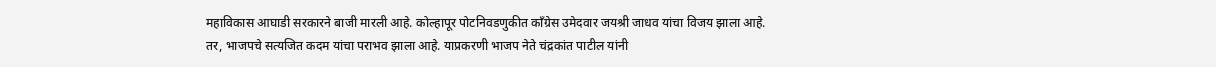महाविकास आघाडी सरकारने बाजी मारली आहे. कोल्हापूर पोटनिवडणुकीत काँग्रेस उमेदवार जयश्री जाधव यांचा विजय झाला आहे. तर, भाजपचे सत्यजित कदम यांचा पराभव झाला आहे. याप्रकरणी भाजप नेते चंद्रकांत पाटील यांनी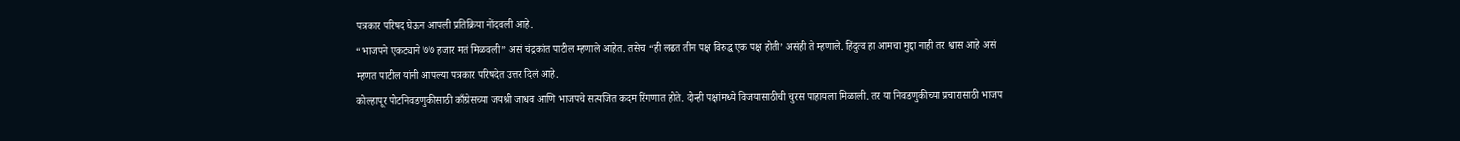पत्रकार परिषद घेऊन आपली प्रतिक्रिया नोंदवली आहे.
“भाजपने एकट्याने ७७ हजार मतं मिळवली” असं चंद्रकांत पाटील म्हणाले आहेत. तसेच “ही लढत तीन पक्ष विरुद्ध एक पक्ष होती’ असंही ते म्हणाले. हिंदुत्व हा आमचा मुद्दा नाही तर श्वास आहे असं म्हणत पाटील यांनी आपल्या पत्रकार परिषदेत उत्तर दिलं आहे.
कोल्हापूर पोटनिवडणुकीसाठी काँग्रेसच्या जयश्री जाधव आणि भाजपचे सत्यजित कदम रिंगणात होते. दोन्ही पक्षांमध्ये विजयासाठीची चुरस पाहायला मिळाली. तर या निवडणुकीच्या प्रचारासाठी भाजप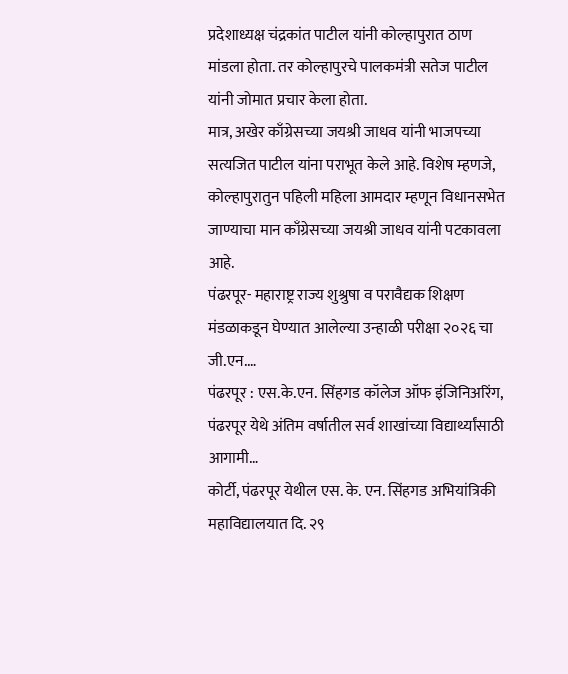प्रदेशाध्यक्ष चंद्रकांत पाटील यांनी कोल्हापुरात ठाण मांडला होता. तर कोल्हापुरचे पालकमंत्री सतेज पाटील यांनी जोमात प्रचार केला होता.
मात्र, अखेर काँग्रेसच्या जयश्री जाधव यांनी भाजपच्या सत्यजित पाटील यांना पराभूत केले आहे. विशेष म्हणजे, कोल्हापुरातुन पहिली महिला आमदार म्हणून विधानसभेत जाण्याचा मान काँग्रेसच्या जयश्री जाधव यांनी पटकावला आहे.
पंढरपूर- महाराष्ट्र राज्य शुश्रुषा व परावैद्यक शिक्षण मंडळाकडून घेण्यात आलेल्या उन्हाळी परीक्षा २०२६ चा जी.एन.…
पंढरपूर : एस.के.एन. सिंहगड कॉलेज ऑफ इंजिनिअरिंग, पंढरपूर येथे अंतिम वर्षातील सर्व शाखांच्या विद्यार्थ्यांसाठी आगामी…
कोर्टी, पंढरपूर येथील एस. के. एन. सिंहगड अभियांत्रिकी महाविद्यालयात दि. २९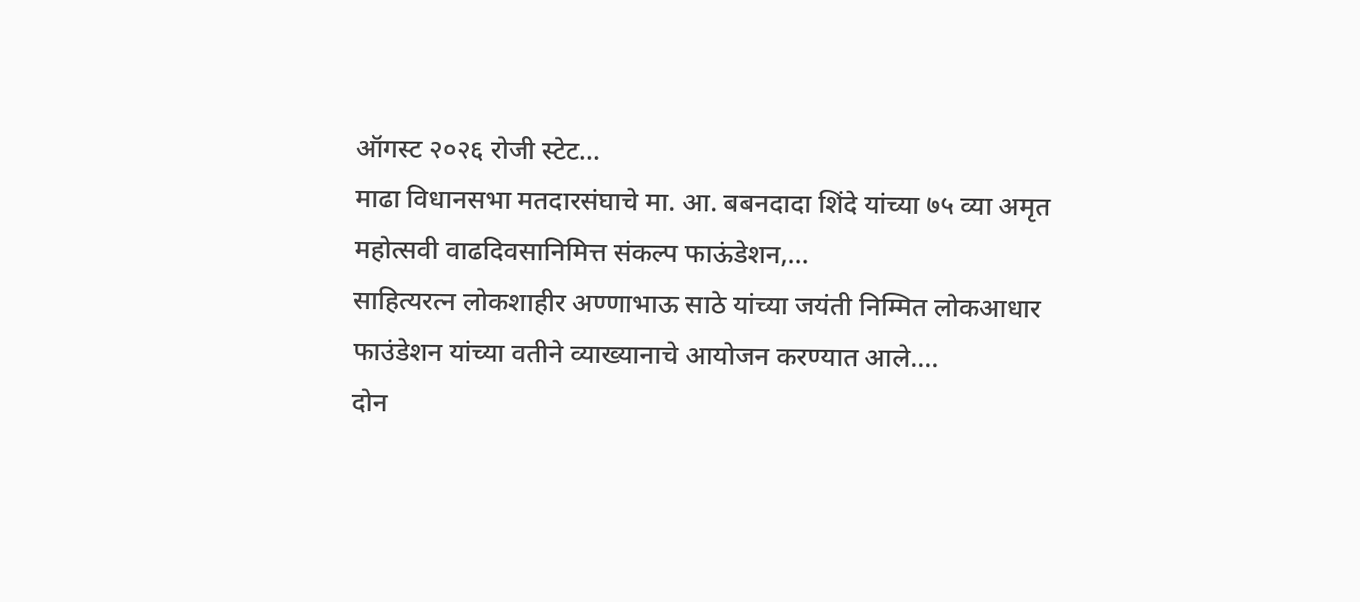ऑगस्ट २०२६ रोजी स्टेट…
माढा विधानसभा मतदारसंघाचे मा. आ. बबनदादा शिंदे यांच्या ७५ व्या अमृत महोत्सवी वाढदिवसानिमित्त संकल्प फाऊंडेशन,…
साहित्यरत्न लोकशाहीर अण्णाभाऊ साठे यांच्या जयंती निम्मित लोकआधार फाउंडेशन यांच्या वतीने व्याख्यानाचे आयोजन करण्यात आले.…
दोन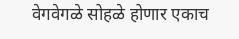वेगवेगळे सोहळे होणार एकाच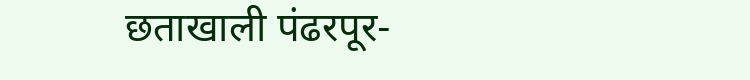छताखाली पंढरपूर-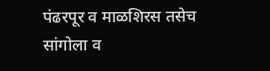पंढरपूर व माळशिरस तसेच सांगोला व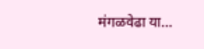मंगळवेढा या…